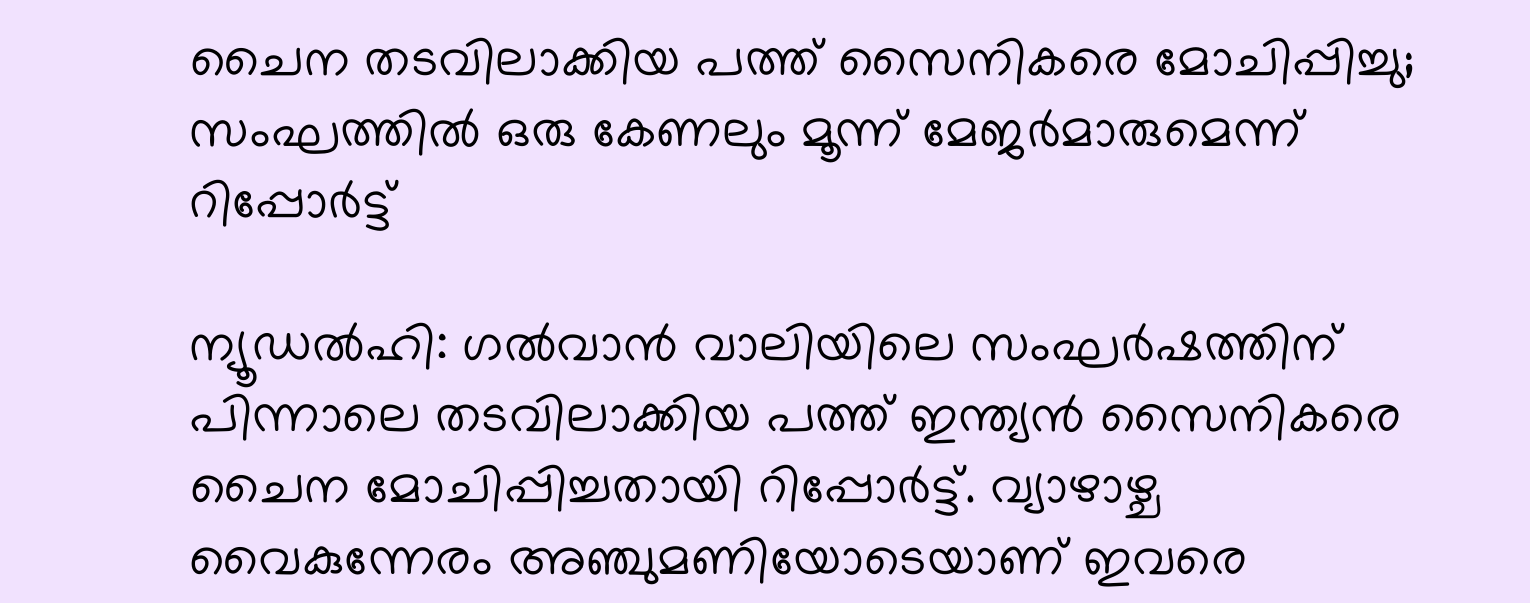ചൈന തടവിലാക്കിയ പത്ത് സൈനികരെ മോചിപ്പിച്ചു; സംഘത്തില്‍ ഒരു കേണലും മൂന്ന് മേജര്‍മാരുമെന്ന് റിപ്പോര്‍ട്ട്

ന്യൂഡല്‍ഹി: ഗല്‍വാന്‍ വാലിയിലെ സംഘര്‍ഷത്തിന് പിന്നാലെ തടവിലാക്കിയ പത്ത് ഇന്ത്യന്‍ സൈനികരെ ചൈന മോചിപ്പിച്ചതായി റിപ്പോര്‍ട്ട്. വ്യാഴാഴ്ച വൈകുന്നേരം അഞ്ചുമണിയോടെയാണ് ഇവരെ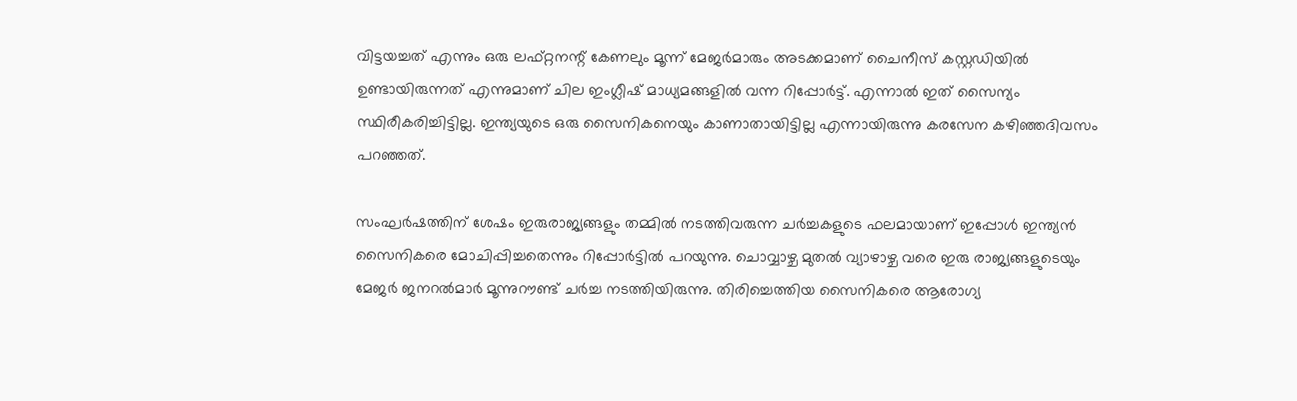വിട്ടയച്ചത് എന്നും ഒരു ലഫ്റ്റനന്റ് കേണലും മൂന്ന് മേജര്‍മാരും അടക്കമാണ് ചൈനീസ് കസ്റ്റഡിയില്‍ ഉണ്ടായിരുന്നത് എന്നുമാണ് ചില ഇംഗ്ലീഷ് മാധ്യമങ്ങളില്‍ വന്ന റിപ്പോര്‍ട്ട്. എന്നാല്‍ ഇത് സൈന്യം സ്ഥിരീകരിച്ചിട്ടില്ല. ഇന്ത്യയുടെ ഒരു സൈനികനെയും കാണാതായിട്ടില്ല എന്നായിരുന്നു കരസേന കഴിഞ്ഞദിവസം പറഞ്ഞത്.

സംഘര്‍ഷത്തിന് ശേഷം ഇരുരാജ്യങ്ങളും തമ്മില്‍ നടത്തിവരുന്ന ചര്‍ച്ചകളുടെ ഫലമായാണ് ഇപ്പോള്‍ ഇന്ത്യന്‍ സൈനികരെ മോചിപ്പിച്ചതെന്നും റിപ്പോര്‍ട്ടില്‍ പറയുന്നു. ചൊവ്വാഴ്ച മുതല്‍ വ്യാഴാഴ്ച വരെ ഇരു രാജ്യങ്ങളുടെയും മേജര്‍ ജനറല്‍മാര്‍ മൂന്നുറൗണ്ട് ചര്‍ച്ച നടത്തിയിരുന്നു. തിരിച്ചെത്തിയ സൈനികരെ ആരോഗ്യ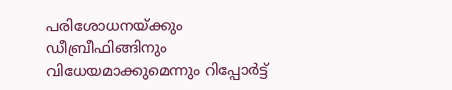പരിശോധനയ്ക്കും ഡീബ്രീഫിങ്ങിനും വിധേയമാക്കുമെന്നും റിപ്പോര്‍ട്ട്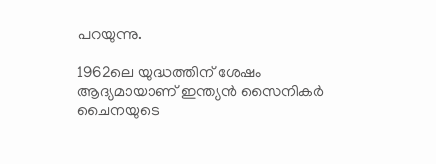പറയുന്നു.

1962ലെ യുദ്ധത്തിന് ശേഷം ആദ്യമായാണ് ഇന്ത്യന്‍ സൈനികര്‍ ചൈനയുടെ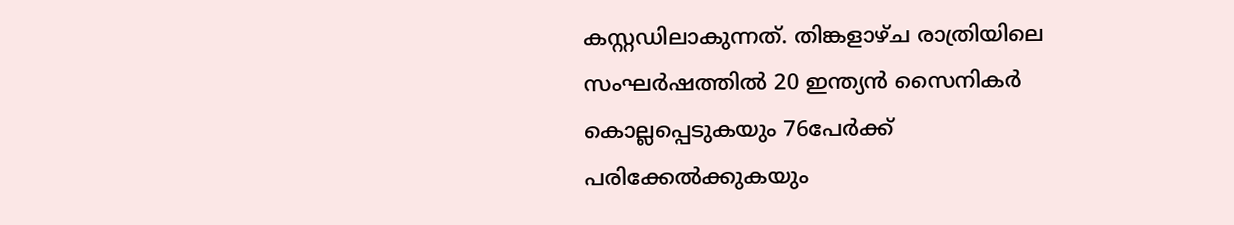കസ്റ്റഡിലാകുന്നത്. തിങ്കളാഴ്ച രാത്രിയിലെ സംഘര്‍ഷത്തില്‍ 20 ഇന്ത്യന്‍ സൈനികര്‍ കൊല്ലപ്പെടുകയും 76പേര്‍ക്ക് പരിക്കേല്‍ക്കുകയും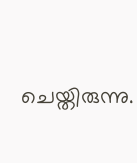ചെയ്തിരുന്നു.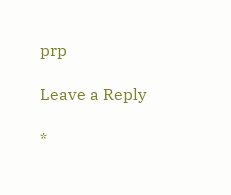prp

Leave a Reply

*